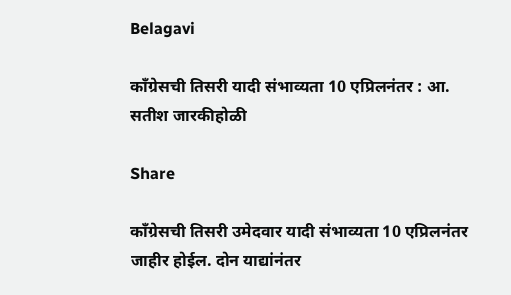Belagavi

काँग्रेसची तिसरी यादी संभाव्यता 10 एप्रिलनंतर : आ. सतीश जारकीहोळी

Share

काँग्रेसची तिसरी उमेदवार यादी संभाव्यता 10 एप्रिलनंतर जाहीर होईल. दोन याद्यांनंतर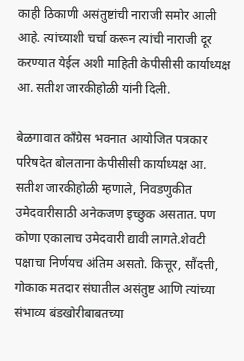काही ठिकाणी असंतुष्टांची नाराजी समोर आली आहे. त्यांच्याशी चर्चा करून त्यांची नाराजी दूर करण्यात येईल अशी माहिती केपीसीसी कार्याध्यक्ष आ. सतीश जारकीहोळी यांनी दिली.

बेळगावात काँग्रेस भवनात आयोजित पत्रकार परिषदेत बोलताना केपीसीसी कार्याध्यक्ष आ. सतीश जारकीहोळी म्हणाले, निवडणुकीत उमेदवारीसाठी अनेकजण इच्छुक असतात. पण कोणा एकालाच उमेदवारी द्यावी लागते.शेवटी पक्षाचा निर्णयच अंतिम असतो. कित्तूर, सौंदत्ती, गोकाक मतदार संघातील असंतुष्ट आणि त्यांच्या संभाव्य बंडखोरीबाबतच्या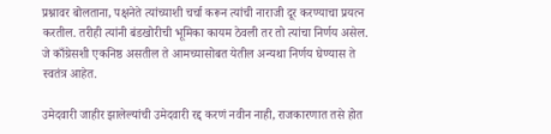प्रश्नावर बोलताना, पक्षनेते त्यांच्याशी चर्चा करून त्यांची नाराजी दूर करण्याचा प्रयत्न करतील. तरीही त्यांनी बंडखोरीची भूमिका कायम ठेवली तर तो त्यांचा निर्णय असेल. जे काँग्रेसशी एकनिष्ठ असतील ते आमच्यासोबत येतील अन्यथा निर्णय घेण्यास ते स्वतंत्र आहेत.

उमेदवारी जाहीर झालेल्यांची उमेदवारी रद्द करणं नवीन नाही, राजकारणात तसे होत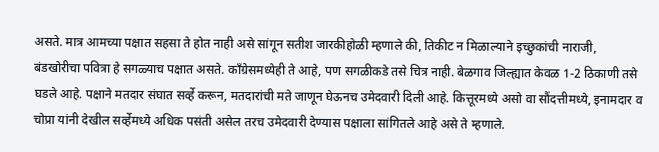असते. मात्र आमच्या पक्षात सहसा ते होत नाही असे सांगून सतीश जारकीहोळी म्हणाले की, तिकीट न मिळाल्याने इच्छुकांची नाराजी, बंडखोरीचा पवित्रा हे सगळ्याच पक्षात असते. काँग्रेसमध्येही ते आहे, पण सगळीकडे तसे चित्र नाही. बेळगाव जिल्ह्यात केवळ 1-2 ठिकाणी तसे घडले आहे. पक्षाने मतदार संघात सर्व्हे करून, मतदारांची मते जाणून घेऊनच उमेदवारी दिली आहे. कित्तूरमध्ये असो वा सौंदत्तीमध्ये, इनामदार व चोप्रा यांनी देखील सर्व्हेमध्ये अधिक पसंती असेल तरच उमेदवारी देण्यास पक्षाला सांगितले आहे असे ते म्हणाले.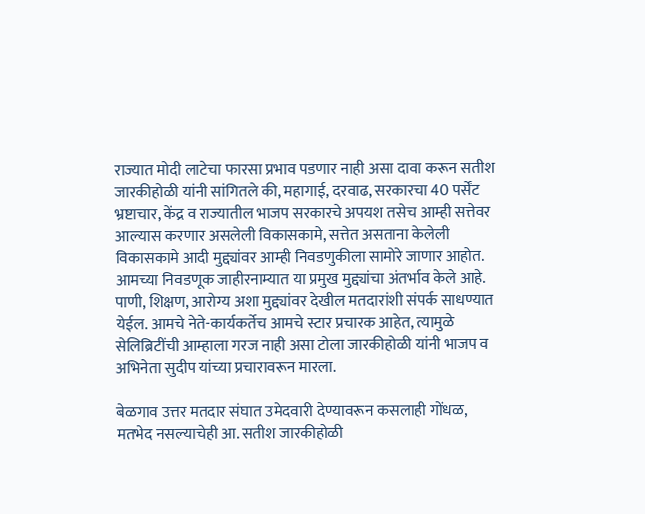राज्यात मोदी लाटेचा फारसा प्रभाव पडणार नाही असा दावा करून सतीश जारकीहोळी यांनी सांगितले की, महागाई, दरवाढ, सरकारचा 40 पर्सेंट भ्रष्टाचार, केंद्र व राज्यातील भाजप सरकारचे अपयश तसेच आम्ही सत्तेवर आल्यास करणार असलेली विकासकामे, सत्तेत असताना केलेली विकासकामे आदी मुद्द्यांवर आम्ही निवडणुकीला सामोरे जाणार आहोत. आमच्या निवडणूक जाहीरनाम्यात या प्रमुख मुद्द्यांचा अंतर्भाव केले आहे. पाणी, शिक्षण, आरोग्य अशा मुद्द्यांवर देखील मतदारांशी संपर्क साधण्यात येईल. आमचे नेते-कार्यकर्तेच आमचे स्टार प्रचारक आहेत, त्यामुळे सेलिब्रिटींची आम्हाला गरज नाही असा टोला जारकीहोळी यांनी भाजप व अभिनेता सुदीप यांच्या प्रचारावरून मारला.

बेळगाव उत्तर मतदार संघात उमेदवारी देण्यावरून कसलाही गोंधळ, मतभेद नसल्याचेही आ. सतीश जारकीहोळी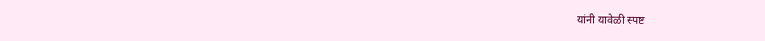यांनी यावेळी स्पष्ट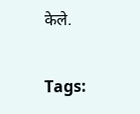केले.

Tags: